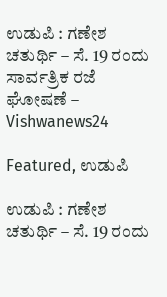ಉಡುಪಿ : ಗಣೇಶ ಚತುರ್ಥಿ – ಸೆ. 19 ರಂದು ಸಾರ್ವತ್ರಿಕ ರಜೆ ಘೋಷಣೆ – Vishwanews24

Featured, ಉಡುಪಿ

ಉಡುಪಿ : ಗಣೇಶ ಚತುರ್ಥಿ – ಸೆ. 19 ರಂದು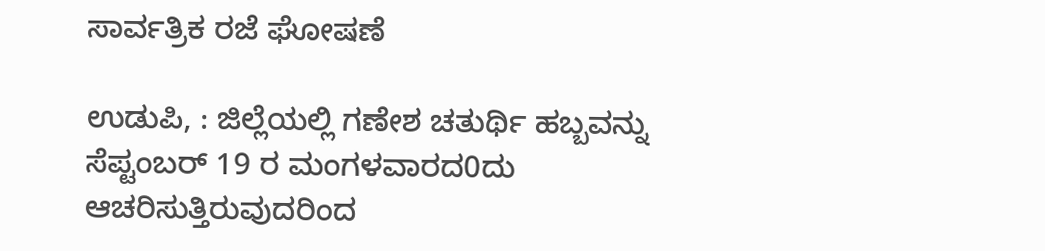ಸಾರ್ವತ್ರಿಕ ರಜೆ ಘೋಷಣೆ

ಉಡುಪಿ, : ಜಿಲ್ಲೆಯಲ್ಲಿ ಗಣೇಶ ಚತುರ್ಥಿ ಹಬ್ಬವನ್ನು ಸೆಪ್ಟಂಬರ್ 19 ರ ಮಂಗಳವಾರದ0ದು ಆಚರಿಸುತ್ತಿರುವುದರಿಂದ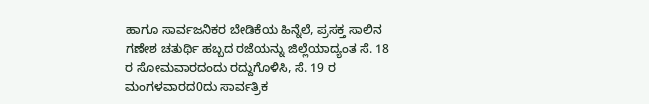ಹಾಗೂ ಸಾರ್ವಜನಿಕರ ಬೇಡಿಕೆಯ ಹಿನ್ನೆಲೆ, ಪ್ರಸಕ್ತ ಸಾಲಿನ ಗಣೇಶ ಚತುರ್ಥಿ ಹಬ್ಬದ ರಜೆಯನ್ನು ಜಿಲ್ಲೆಯಾದ್ಯಂತ ಸೆ. 18 ರ ಸೋಮವಾರದಂದು ರದ್ದುಗೊಳಿಸಿ, ಸೆ. 19 ರ ಮಂಗಳವಾರದ0ದು ಸಾರ್ವತ್ರಿಕ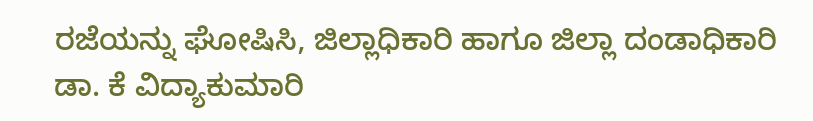ರಜೆಯನ್ನು ಘೋಷಿಸಿ, ಜಿಲ್ಲಾಧಿಕಾರಿ ಹಾಗೂ ಜಿಲ್ಲಾ ದಂಡಾಧಿಕಾರಿ ಡಾ. ಕೆ ವಿದ್ಯಾಕುಮಾರಿ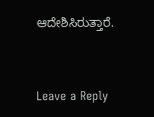ಆದೇಶಿಸಿರುತ್ತಾರೆ.



Leave a Reply